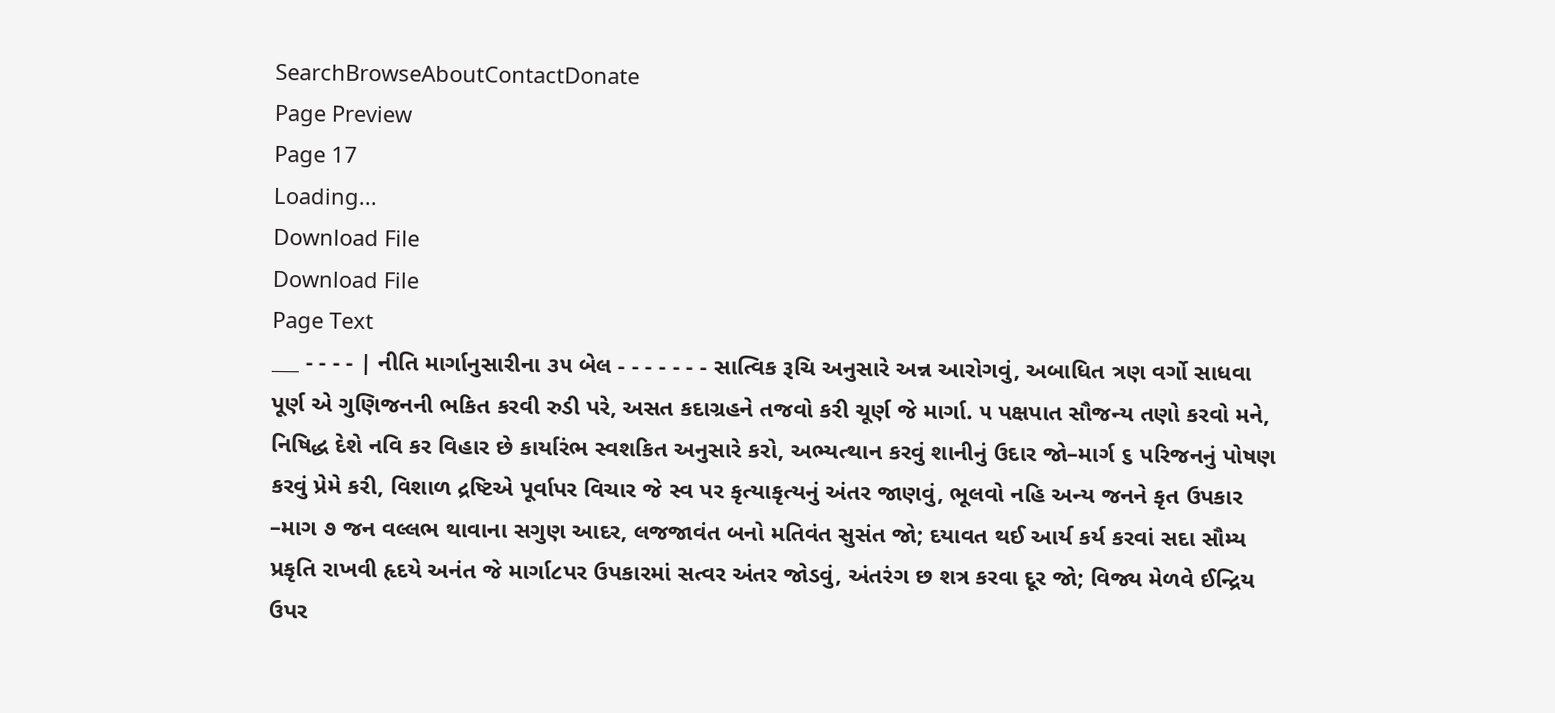SearchBrowseAboutContactDonate
Page Preview
Page 17
Loading...
Download File
Download File
Page Text
___ - - - - | નીતિ માર્ગાનુસારીના ૩૫ બેલ - - - - - - - સાત્વિક રૂચિ અનુસારે અન્ન આરોગવું, અબાધિત ત્રણ વર્ગો સાધવા પૂર્ણ એ ગુણિજનની ભકિત કરવી રુડી પરે, અસત કદાગ્રહને તજવો કરી ચૂર્ણ જે માર્ગા. ૫ પક્ષપાત સૌજન્ય તણો કરવો મને, નિષિદ્ધ દેશે નવિ કર વિહાર છે કાર્યારંભ સ્વશકિત અનુસારે કરો, અભ્યત્થાન કરવું શાનીનું ઉદાર જો–માર્ગ ૬ પરિજનનું પોષણ કરવું પ્રેમે કરી, વિશાળ દ્રષ્ટિએ પૂર્વાપર વિચાર જે સ્વ પર કૃત્યાકૃત્યનું અંતર જાણવું, ભૂલવો નહિ અન્ય જનને કૃત ઉપકાર –માગ ૭ જન વલ્લભ થાવાના સગુણ આદર, લજજાવંત બનો મતિવંત સુસંત જો; દયાવત થઈ આર્ય કર્ય કરવાં સદા સૌમ્ય પ્રકૃતિ રાખવી હૃદયે અનંત જે માર્ગા૮પર ઉપકારમાં સત્વર અંતર જોડવું, અંતરંગ છ શત્ર કરવા દૂર જો; વિજ્ય મેળવે ઈન્દ્રિય ઉપર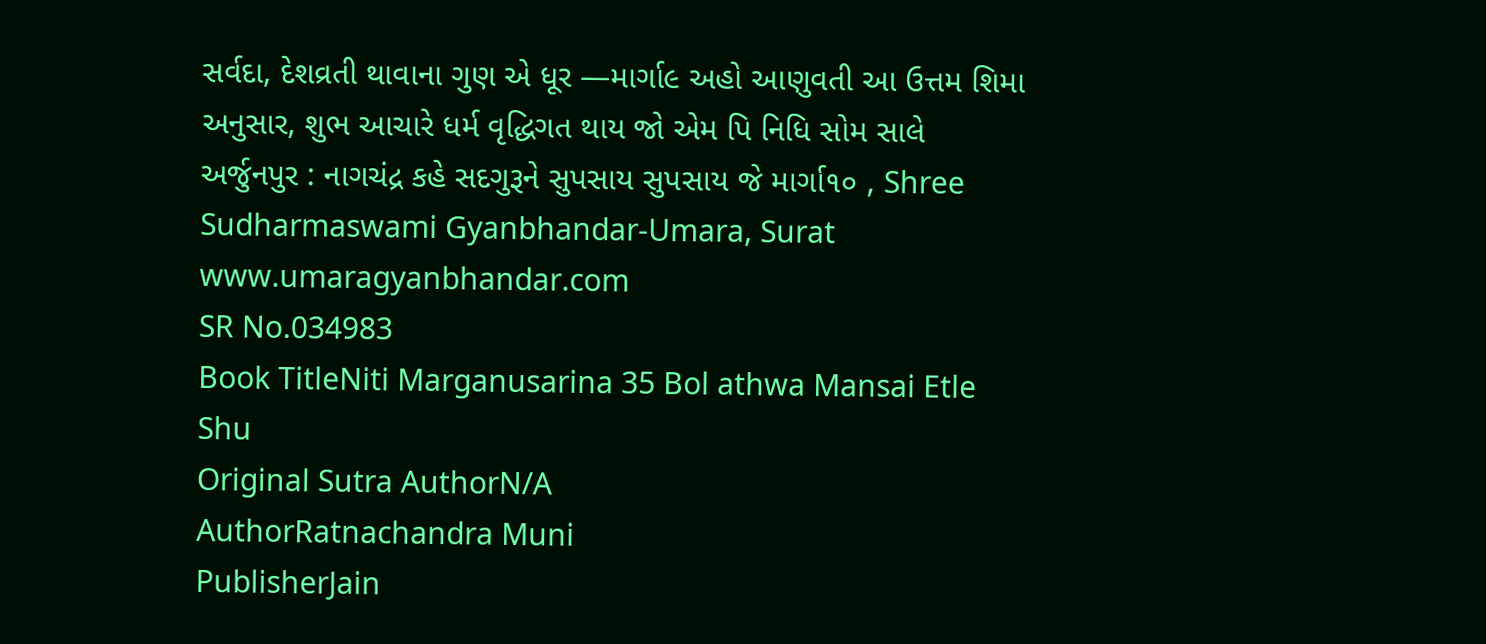સર્વદા, દેશવ્રતી થાવાના ગુણ એ ધૂર —માર્ગા૯ અહો આણુવતી આ ઉત્તમ શિમા અનુસાર, શુભ આચારે ધર્મ વૃદ્ધિગત થાય જો એમ પિ નિધિ સોમ સાલે અર્જુનપુર : નાગચંદ્ર કહે સદગુરૂને સુપસાય સુપસાય જે માર્ગા૧૦ , Shree Sudharmaswami Gyanbhandar-Umara, Surat www.umaragyanbhandar.com
SR No.034983
Book TitleNiti Marganusarina 35 Bol athwa Mansai Etle Shu
Original Sutra AuthorN/A
AuthorRatnachandra Muni
PublisherJain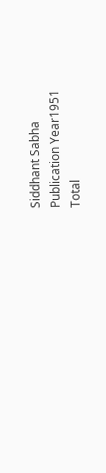Siddhant Sabha
Publication Year1951
Total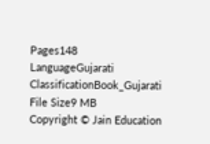Pages148
LanguageGujarati
ClassificationBook_Gujarati
File Size9 MB
Copyright © Jain Education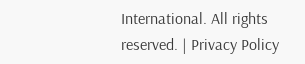International. All rights reserved. | Privacy Policy